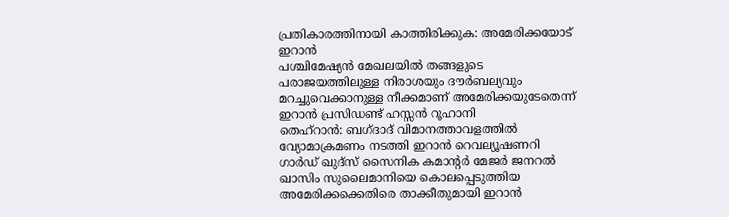പ്രതികാരത്തിനായി കാത്തിരിക്കുക: അമേരിക്കയോട് ഇറാൻ
പശ്ചിമേഷ്യൻ മേഖലയിൽ തങ്ങളുടെ പരാജയത്തിലുള്ള നിരാശയും ദൗർബല്യവും മറച്ചുവെക്കാനുള്ള നീക്കമാണ് അമേരിക്കയുടേതെന്ന് ഇറാൻ പ്രസിഡണ്ട് ഹസ്സൻ റൂഹാനി
തെഹ്റാൻ: ബഗ്ദാദ് വിമാനത്താവളത്തിൽ വ്യോമാക്രമണം നടത്തി ഇറാൻ റെവല്യൂഷണറി ഗാർഡ് ഖുദ്സ് സൈനിക കമാന്റർ മേജർ ജനറൽ ഖാസിം സുലൈമാനിയെ കൊലപ്പെടുത്തിയ അമേരിക്കക്കെതിരെ താക്കീതുമായി ഇറാൻ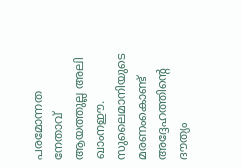പരമോന്നത നേതാവ് ആയത്തുല്ല അലി ഖാംനഈ. സുലൈമാനിയുടെ മരണംകൊണ്ട് അദ്ദേഹത്തിന്റെ ദൗത്യം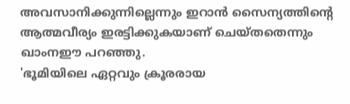അവസാനിക്കുന്നില്ലെന്നും ഇറാൻ സൈന്യത്തിന്റെ ആത്മവീര്യം ഇരട്ടിക്കുകയാണ് ചെയ്തതെന്നും ഖാംനഈ പറഞ്ഞു.
'ഭൂമിയിലെ ഏറ്റവും ക്രൂരരായ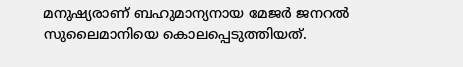മനുഷ്യരാണ് ബഹുമാന്യനായ മേജർ ജനറൽ സുലൈമാനിയെ കൊലപ്പെടുത്തിയത്.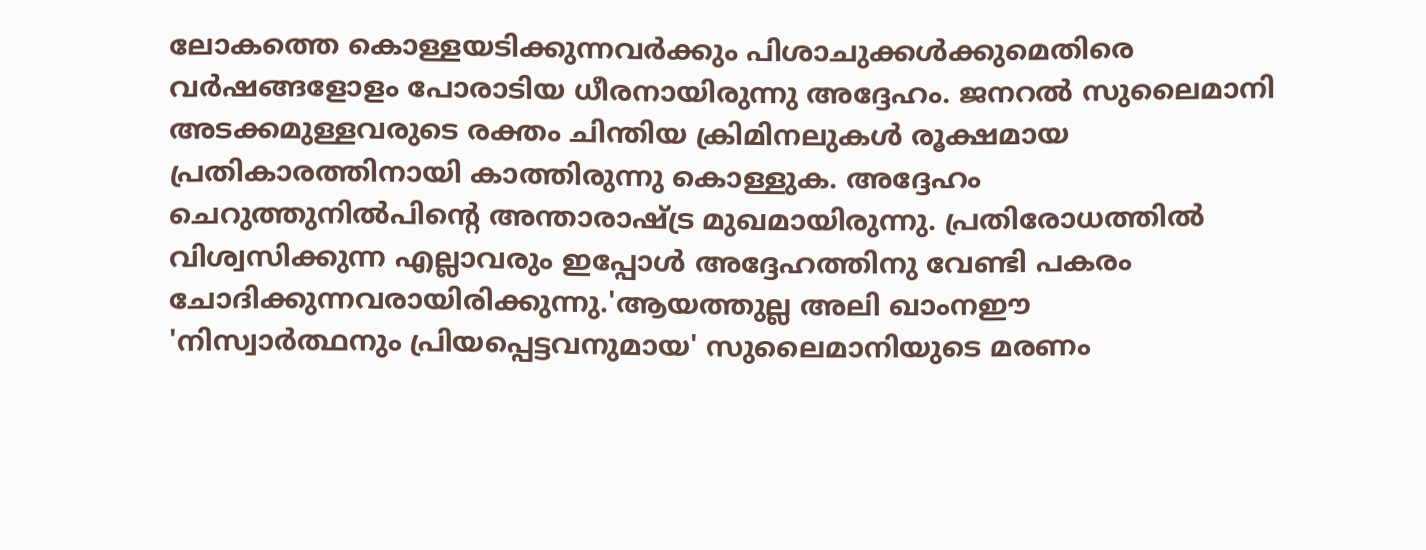ലോകത്തെ കൊള്ളയടിക്കുന്നവർക്കും പിശാചുക്കൾക്കുമെതിരെ വർഷങ്ങളോളം പോരാടിയ ധീരനായിരുന്നു അദ്ദേഹം. ജനറൽ സുലൈമാനി അടക്കമുള്ളവരുടെ രക്തം ചിന്തിയ ക്രിമിനലുകൾ രൂക്ഷമായ പ്രതികാരത്തിനായി കാത്തിരുന്നു കൊള്ളുക. അദ്ദേഹം ചെറുത്തുനിൽപിന്റെ അന്താരാഷ്ട്ര മുഖമായിരുന്നു. പ്രതിരോധത്തിൽ വിശ്വസിക്കുന്ന എല്ലാവരും ഇപ്പോൾ അദ്ദേഹത്തിനു വേണ്ടി പകരം ചോദിക്കുന്നവരായിരിക്കുന്നു.'ആയത്തുല്ല അലി ഖാംനഈ
'നിസ്വാർത്ഥനും പ്രിയപ്പെട്ടവനുമായ' സുലൈമാനിയുടെ മരണം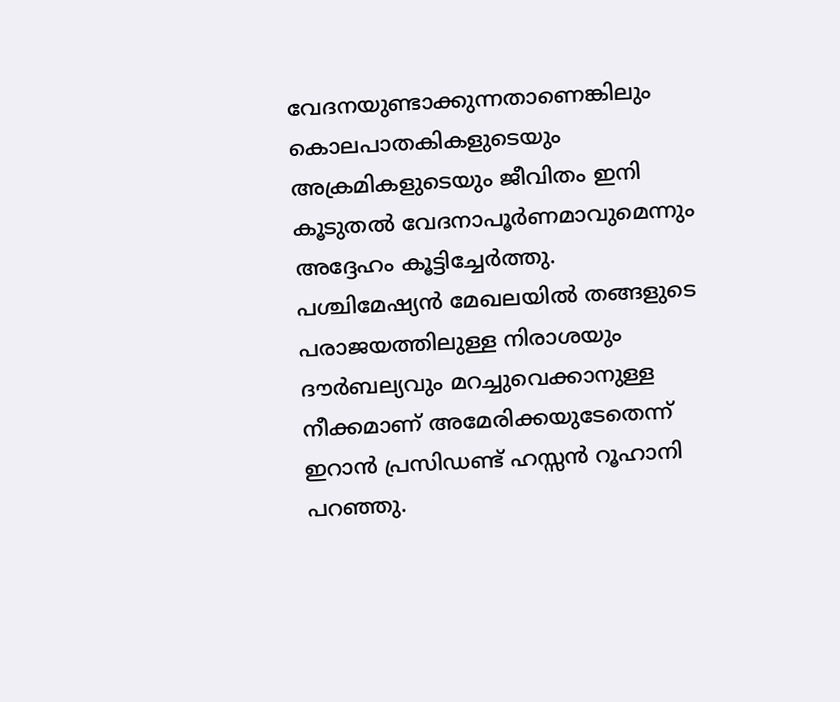വേദനയുണ്ടാക്കുന്നതാണെങ്കിലും കൊലപാതകികളുടെയും അക്രമികളുടെയും ജീവിതം ഇനി കൂടുതൽ വേദനാപൂർണമാവുമെന്നും അദ്ദേഹം കൂട്ടിച്ചേർത്തു.
പശ്ചിമേഷ്യൻ മേഖലയിൽ തങ്ങളുടെ പരാജയത്തിലുള്ള നിരാശയും ദൗർബല്യവും മറച്ചുവെക്കാനുള്ള നീക്കമാണ് അമേരിക്കയുടേതെന്ന് ഇറാൻ പ്രസിഡണ്ട് ഹസ്സൻ റൂഹാനി പറഞ്ഞു.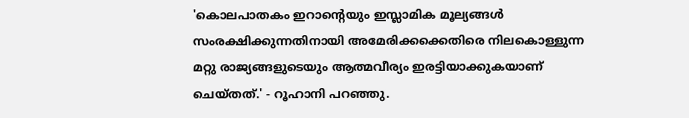'കൊലപാതകം ഇറാന്റെയും ഇസ്ലാമിക മൂല്യങ്ങൾ സംരക്ഷിക്കുന്നതിനായി അമേരിക്കക്കെതിരെ നിലകൊള്ളുന്ന മറ്റു രാജ്യങ്ങളുടെയും ആത്മവീര്യം ഇരട്ടിയാക്കുകയാണ് ചെയ്തത്.' - റൂഹാനി പറഞ്ഞു.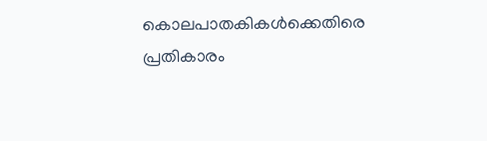കൊലപാതകികൾക്കെതിരെ പ്രതികാരം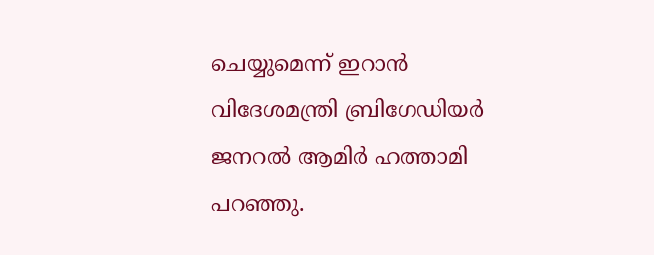ചെയ്യുമെന്ന് ഇറാൻ വിദേശമന്ത്രി ബ്രിഗേഡിയർ ജനറൽ ആമിർ ഹത്താമി പറഞ്ഞു.